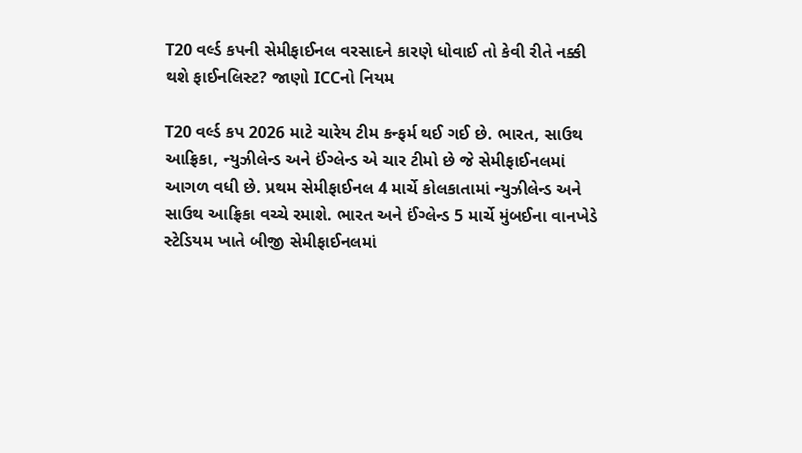T20 વર્લ્ડ કપની સેમીફાઈનલ વરસાદને કારણે ધોવાઈ તો કેવી રીતે નક્કી થશે ફાઈનલિસ્ટ? જાણો ICCનો નિયમ

T20 વર્લ્ડ કપ 2026 માટે ચારેય ટીમ કન્ફર્મ થઈ ગઈ છે. ભારત, સાઉથ આફ્રિકા, ન્યુઝીલેન્ડ અને ઈંગ્લેન્ડ એ ચાર ટીમો છે જે સેમીફાઈનલમાં આગળ વધી છે. પ્રથમ સેમીફાઈનલ 4 માર્ચે કોલકાતામાં ન્યુઝીલેન્ડ અને સાઉથ આફ્રિકા વચ્ચે રમાશે. ભારત અને ઈંગ્લેન્ડ 5 માર્ચે મુંબઈના વાનખેડે સ્ટેડિયમ ખાતે બીજી સેમીફાઈનલમાં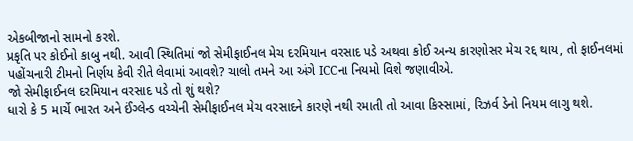એકબીજાનો સામનો કરશે.
પ્રકૃતિ પર કોઈનો કાબુ નથી. આવી સ્થિતિમાં જો સેમીફાઈનલ મેચ દરમિયાન વરસાદ પડે અથવા કોઈ અન્ય કારણોસર મેચ રદ્દ થાય, તો ફાઈનલમાં પહોંચનારી ટીમનો નિર્ણય કેવી રીતે લેવામાં આવશે? ચાલો તમને આ અંગે ICCના નિયમો વિશે જણાવીએ.
જો સેમીફાઈનલ દરમિયાન વરસાદ પડે તો શું થશે?
ધારો કે 5 માર્ચે ભારત અને ઈંગ્લેન્ડ વચ્ચેની સેમીફાઈનલ મેચ વરસાદને કારણે નથી રમાતી તો આવા કિસ્સામાં, રિઝર્વ ડેનો નિયમ લાગુ થશે.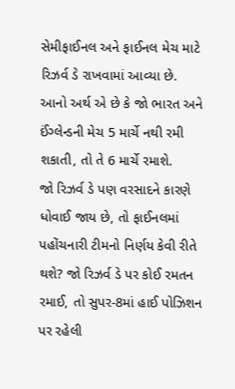સેમીફાઈનલ અને ફાઈનલ મેચ માટે રિઝર્વ ડે રાખવામાં આવ્યા છે. આનો અર્થ એ છે કે જો ભારત અને ઈંગ્લેન્ડની મેચ 5 માર્ચે નથી રમી શકાતી, તો તે 6 માર્ચે રમાશે.
જો રિઝર્વ ડે પણ વરસાદને કારણે ધોવાઈ જાય છે, તો ફાઈનલમાં પહોંચનારી ટીમનો નિર્ણય કેવી રીતે થશે? જો રિઝર્વ ડે પર કોઈ રમતન રમાઈ, તો સુપર-8માં હાઈ પોઝિશન પર રહેલી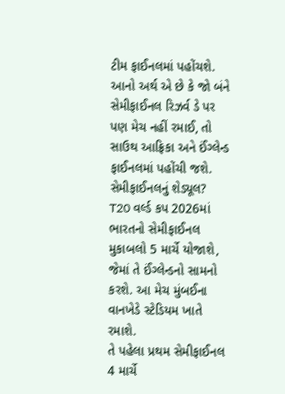ટીમ ફાઈનલમાં પહોંચશે. આનો અર્થ એ છે કે જો બંને સેમીફાઈનલ રિઝર્વ ડે પર પણ મેચ નહીં રમાઈ, તો સાઉથ આફ્રિકા અને ઈંગ્લેન્ડ ફાઈનલમાં પહોંચી જશે.
સેમીફાઈનલનું શેડ્યૂલ?
T20 વર્લ્ડ કપ 2026માં ભારતનો સેમીફાઈનલ મુકાબલો 5 માર્ચે યોજાશે, જેમાં તે ઈંગ્લેન્ડનો સામનો કરશે. આ મેચ મુંબઈના વાનખેડે સ્ટેડિયમ ખાતે રમાશે.
તે પહેલા પ્રથમ સેમીફાઈનલ 4 માર્ચે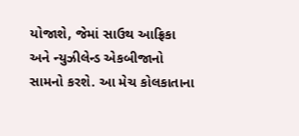યોજાશે, જેમાં સાઉથ આફ્રિકા અને ન્યુઝીલેન્ડ એકબીજાનો સામનો કરશે. આ મેચ કોલકાતાના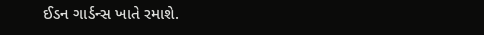ઈડન ગાર્ડન્સ ખાતે રમાશે.